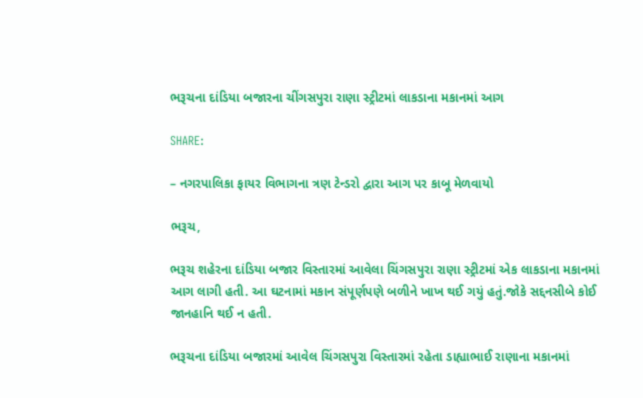ભરૂચના દાંડિયા બજારના ચીંગસપુરા રાણા સ્ટ્રીટમાં લાકડાના મકાનમાં આગ

SHARE:

– નગરપાલિકા ફાયર વિભાગના ત્રણ ટેન્ડરો દ્વારા આગ પર કાબૂ મેળવાયો

ભરૂચ,

ભરૂચ શહેરના દાંડિયા બજાર વિસ્તારમાં આવેલા ચિંગસપુરા રાણા સ્ટ્રીટમાં એક લાકડાના મકાનમાં આગ લાગી હતી. આ ઘટનામાં મકાન સંપૂર્ણપણે બળીને ખાખ થઈ ગયું હતું.જોકે સદ્દનસીબે કોઈ જાનહાનિ થઈ ન હતી.

ભરૂચના દાંડિયા બજારમાં આવેલ ચિંગસપુરા વિસ્તારમાં રહેતા ડાહ્યાભાઈ રાણાના મકાનમાં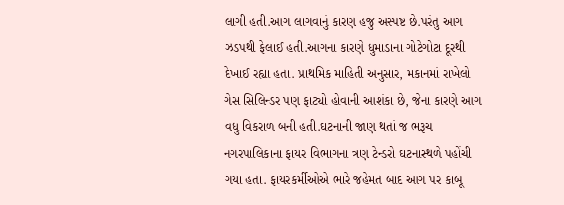લાગી હતી.આગ લાગવાનું કારણ હજુ અસ્પષ્ટ છે.પરંતુ આગ ઝડપથી ફેલાઈ હતી.આગના કારણે ધુમાડાના ગોટેગોટા દૂરથી દેખાઈ રહ્યા હતા. પ્રાથમિક માહિતી અનુસાર, મકાનમાં રાખેલો ગેસ સિલિન્ડર પણ ફાટ્યો હોવાની આશંકા છે, જેના કારણે આગ વધુ વિકરાળ બની હતી.ઘટનાની જાણ થતાં જ ભરૂચ નગરપાલિકાના ફાયર વિભાગના ત્રણ ટેન્ડરો ઘટનાસ્થળે પહોંચી ગયા હતા. ફાયરકર્મીઓએ ભારે જહેમત બાદ આગ પર કાબૂ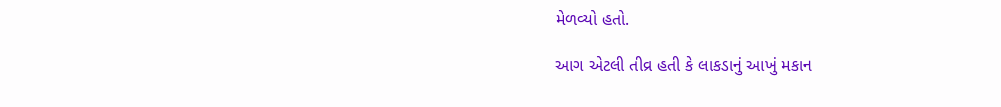મેળવ્યો હતો.

આગ એટલી તીવ્ર હતી કે લાકડાનું આખું મકાન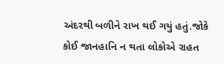અંદરથી બળીને રાખ થઈ ગયું હતું.જોકે કોઈ જાનહાનિ ન થતા લોકોએ રાહત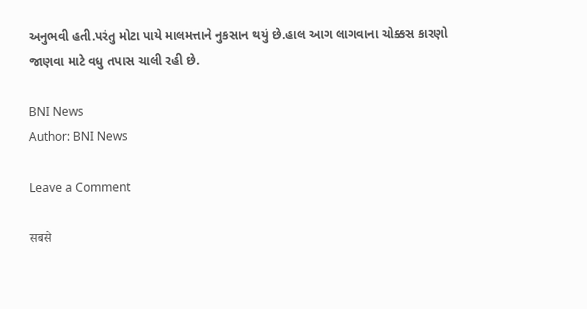અનુભવી હતી.પરંતુ મોટા પાયે માલમત્તાને નુકસાન થયું છે.હાલ આગ લાગવાના ચોક્કસ કારણો જાણવા માટે વધુ તપાસ ચાલી રહી છે.

BNI News
Author: BNI News

Leave a Comment

सबसे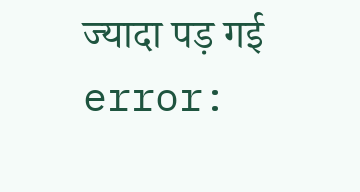ज्यादा पड़ गई
error: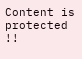Content is protected !!